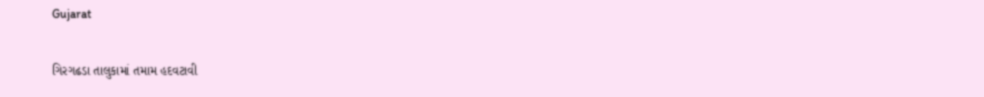Gujarat

ગિરગઢડા તાલુકામાં તમામ હદવટાવી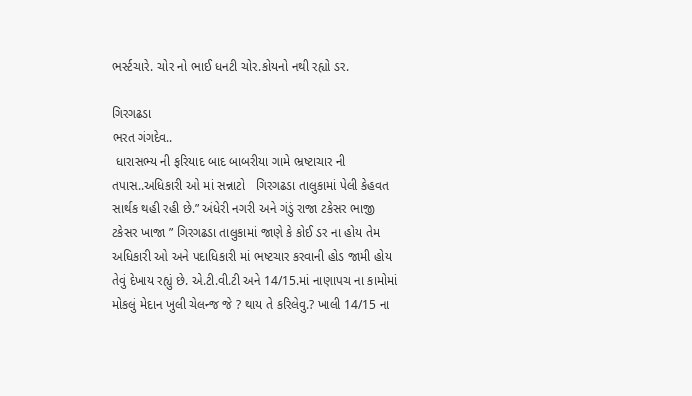ભર્સ્ટચારે. ચોર નો ભાઈ ધનટી ચોર.કોયનો નથી રહ્યો ડર.

ગિરગઢડા
ભરત ગંગદેવ..
 ધારાસભ્ય ની ફરિયાદ બાદ બાબરીયા ગામે ભ્રષ્ટાચાર ની તપાસ..અધિકારી ઓ માં સન્નાટો   ગિરગઢડા તાલુકામાં પેલી કેહવત સાર્થક થહી રહી છે.” અંધેરી નગરી અને ગંડું રાજા ટકેસર ભાજી ટકેસર ખાજા ” ગિરગઢડા તાલુકામાં જાણે કે કોઈ ડર ના હોય તેમ અધિકારી ઓ અને પદાધિકારી માં ભષ્ટચાર કરવાની હોડ જામી હોય તેવું દેખાય રહ્યું છે. એ.ટી.વી.ટી અને 14/15.માં નાણાપચ ના કામોમાં મોકલું મેદાન ખુલી ચેલન્જ જે ? થાય તે કરિલેવુ.? ખાલી 14/15 ના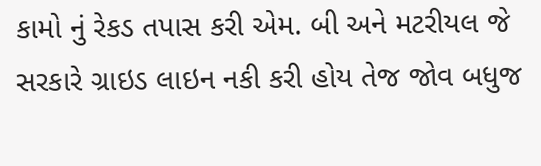કામો નું રેકડ તપાસ કરી એમ. બી અને મટરીયલ જે સરકારે ગ્રાઇડ લાઇન નકી કરી હોય તેજ જોવ બધુજ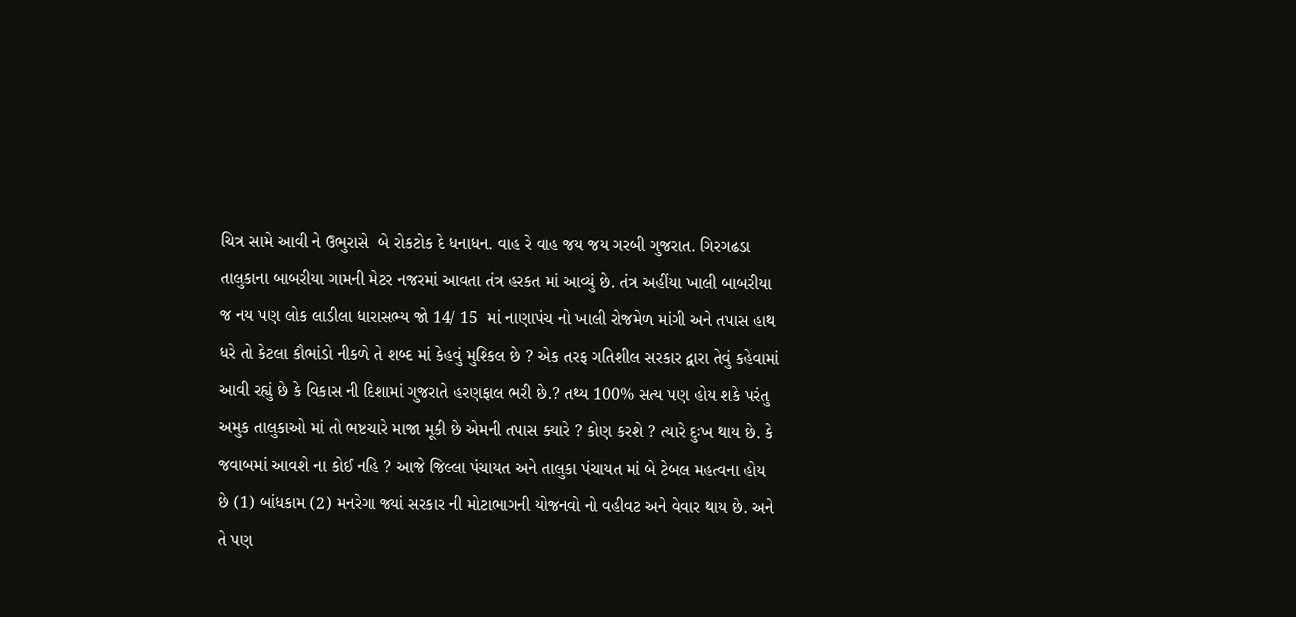ચિત્ર સામે આવી ને ઉભુરાસે  બે રોકટોક દે ધનાધન. વાહ રે વાહ જય જય ગરબી ગુજરાત. ગિરગઢડા તાલુકાના બાબરીયા ગામની મેટર નજરમાં આવતા તંત્ર હરકત માં આવ્યું છે. તંત્ર અહીંયા ખાલી બાબરીયા જ નય પણ લોક લાડીલા ધારાસભ્ય જો 14/ 15  માં નાણાપંચ નો ખાલી રોજમેળ માંગી અને તપાસ હાથ ધરે તો કેટલા કૌભાંડો નીકળે તે શબ્દ માં કેહવું મુશ્કિલ છે ? એક તરફ ગતિશીલ સરકાર દ્વારા તેવું કહેવામાં આવી રહ્યું છે કે વિકાસ ની દિશામાં ગુજરાતે હરણફાલ ભરી છે.? તથ્ય 100% સત્ય પણ હોય શકે પરંતુ અમુક તાલુકાઓ માં તો ભષ્ટચારે માજા મૂકી છે એમની તપાસ ક્યારે ? કોણ કરશે ? ત્યારે દુઃખ થાય છે. કે જવાબમાં આવશે ના કોઈ નહિ ? આજે જિલ્લા પંચાયત અને તાલુકા પંચાયત માં બે ટેબલ મહત્વના હોય છે (1) બાંધકામ (2) મનરેગા જ્યાં સરકાર ની મોટાભાગની યોજનવો નો વહીવટ અને વેવાર થાય છે. અને તે પણ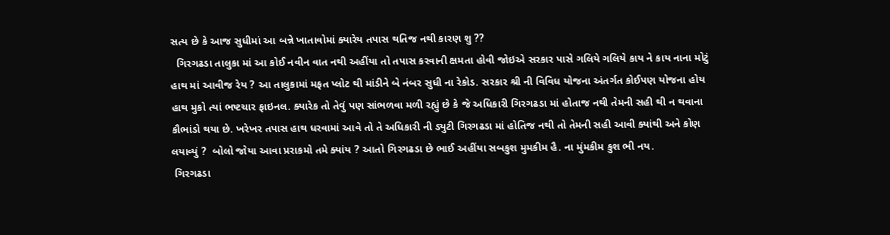સત્ય છે કે આજ સુધીમાં આ બન્ને ખાતાવોમાં ક્યારેય તપાસ થતિજ નથી કારણ શુ ??
  ગિરગઢડા તાલુકા માં આ કોઈ નવીન વાત નથી અહીંયા તો તપાસ કરવાની ક્ષમતા હોવી જોઇએ સરકાર પાસે ગલિયે ગલિયે કાય ને કાય નાના મોટું હાથ માં આવીજ રેય ? આ તાલુકામાં મફત પ્લોટ થી માંડીને બે નંબર સુધી ના રેકોડ. સરકાર શ્રી ની વિવિધ યોજના અંતર્ગત કોઈપણ યોજના હોય હાથ મુકો ત્યાં ભષ્ટચાર ફાઇનલ. ક્યારેક તો તેવું પણ સાંભળવા મળી રહ્યું છે કે જે અધિકારી ગિરગઢડા માં હોતાજ નથી તેમની સહી થી ન થવાના કૌભાંડો થયા છે. ખરેખર તપાસ હાથ ધરવામાં આવે તો તે અધિકારી ની ડ્યુટી ગિરગઢડા માં હોતિજ નથી તો તેમની સહી આવી ક્યાંથી અને કોણ લયાવ્યું ?  બોલો જોયા આવા પ્રરાકમો તમે ક્યાંય ? આતો ગિરગઢડા છે ભાઈ અહીંયા સબકુશ મુમકીમ હૈ. ના મુંમકીમ કુશ ભી નય.
 ગિરગઢડા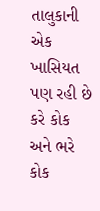તાલુકાની એક ખાસિયત પણ રહી છે કરે કોક અને ભરે કોક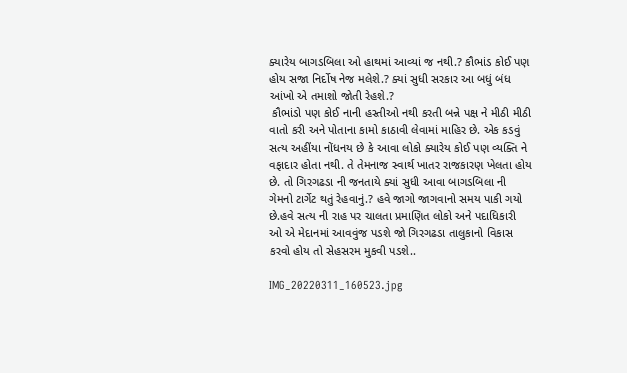ક્યારેય બાગડબિલા ઓ હાથમાં આવ્યાં જ નથી.? કૌભાંડ કોઈ પણ હોય સજા નિર્દોષ નેજ મલેશે.? ક્યાં સુધી સરકાર આ બધું બંધ આંખો એ તમાશો જોતી રેહશે.?
 કૌભાંડો પણ કોઈ નાની હસ્તીઓ નથી કરતી બન્ને પક્ષ ને મીઠી મીઠી વાતો કરી અને પોતાના કામો કાઠાવી લેવામાં માહિર છે. એક કડવું સત્ય અહીંયા નોંધનય છે કે આવા લોકો ક્યારેય કોઈ પણ વ્યક્તિ ને વફાદાર હોતા નથી. તે તેમનાજ સ્વાર્થ ખાતર રાજકારણ ખેલતા હોય છે. તો ગિરગઢડા ની જનતાયે ક્યાં સુધી આવા બાગડબિલા ની ગેમનો ટાર્ગેટ થતું રેહવાનું.? હવે જાગો જાગવાનો સમય પાકી ગયો છે.હવે સત્ય ની રાહ પર ચાલતા પ્રમાણિત લોકો અને પદાધિકારી ઓ એ મેદાનમાં આવવુંજ પડશે જો ગિરગઢડા તાલુકાનો વિકાસ કરવો હોય તો સેહસરમ મુકવી પડશે..

IMG_20220311_160523.jpg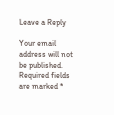Leave a Reply

Your email address will not be published. Required fields are marked *